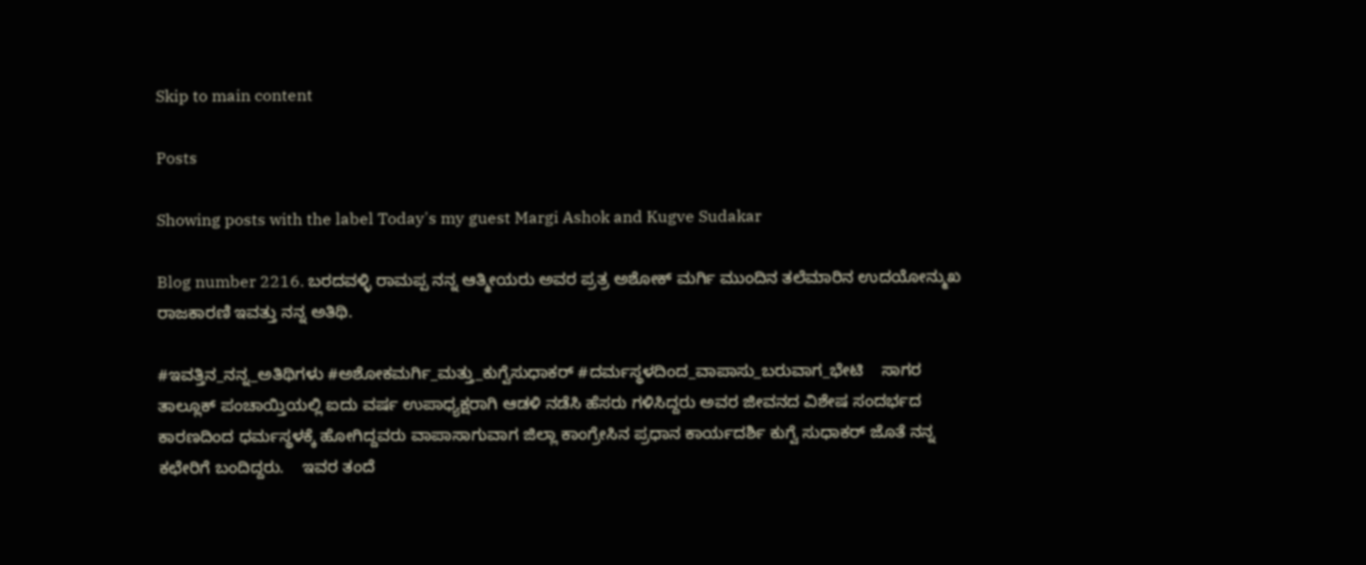Skip to main content

Posts

Showing posts with the label Today's my guest Margi Ashok and Kugve Sudakar

Blog number 2216. ಬರದವಳ್ಳಿ ರಾಮಪ್ಪ ನನ್ನ ಆತ್ಮೀಯರು ಅವರ ಪ್ರತ್ರ ಅಶೋಕ್ ಮರ್ಗಿ ಮುಂದಿನ ತಲೆಮಾರಿನ ಉದಯೋನ್ಮುಖ ರಾಜಕಾರಣಿ ಇವತ್ತು ನನ್ನ ಅತಿಥಿ.

#ಇವತ್ತಿನ_ನನ್ನ_ಅತಿಥಿಗಳು #ಅಶೋಕಮರ್ಗಿ_ಮತ್ತು_ಕುಗ್ವೆಸುಧಾಕರ್ #ದರ್ಮಸ್ಥಳದಿಂದ_ವಾಪಾಸು_ಬರುವಾಗ_ಭೇಟಿ    ಸಾಗರ ತಾಲ್ಲೂಕ್ ಪಂಚಾಯ್ತಿಯಲ್ಲಿ ಐದು ವರ್ಷ ಉಪಾಧ್ಯಕ್ಷರಾಗಿ ಆಡಳಿ ನಡೆಸಿ ಹೆಸರು ಗಳಿಸಿದ್ದರು ಅವರ ಜೀವನದ ವಿಶೇಷ ಸಂದರ್ಭದ ಕಾರಣದಿಂದ ಧರ್ಮಸ್ಥಳಕ್ಕೆ ಹೋಗಿದ್ದವರು ವಾಪಾಸಾಗುವಾಗ ಜಿಲ್ಲಾ ಕಾಂಗ್ರೇಸಿನ ಪ್ರಧಾನ ಕಾರ್ಯದರ್ಶಿ ಕುಗ್ವೆ ಸುಧಾಕರ್ ಜೊತೆ ನನ್ನ ಕಛೇರಿಗೆ ಬಂದಿದ್ದರು.    ಇವರ ತಂದೆ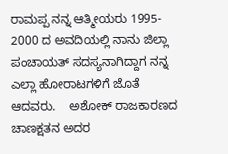ರಾಮಪ್ಪ ನನ್ನ ಆತ್ಮೀಯರು 1995- 2000 ದ ಅವದಿಯಲ್ಲಿ ನಾನು ಜಿಲ್ಲಾ ಪಂಚಾಯತ್ ಸದಸ್ಯನಾಗಿದ್ದಾಗ ನನ್ನ ಎಲ್ಲಾ ಹೋರಾಟಗಳಿಗೆ ಜೊತೆ ಆದವರು.    ಅಶೋಕ್ ರಾಜಕಾರಣದ ಚಾಣಕ್ಷತನ ಅದರ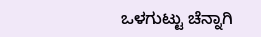ಒಳಗುಟ್ಟು ಚೆನ್ನಾಗಿ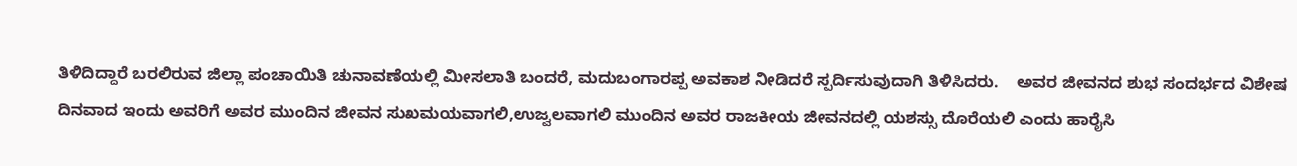ತಿಳಿದಿದ್ದಾರೆ ಬರಲಿರುವ ಜಿಲ್ಲಾ ಪಂಚಾಯಿತಿ ಚುನಾವಣೆಯಲ್ಲಿ ಮೀಸಲಾತಿ ಬಂದರೆ, ಮದುಬಂಗಾರಪ್ಪ ಅವಕಾಶ ನೀಡಿದರೆ ಸ್ಪರ್ದಿಸುವುದಾಗಿ ತಿಳಿಸಿದರು.    ಅವರ ಜೀವನದ ಶುಭ ಸಂದರ್ಭದ ವಿಶೇಷ ದಿನವಾದ ಇಂದು ಅವರಿಗೆ ಅವರ ಮುಂದಿನ ಜೀವನ ಸುಖಮಯವಾಗಲಿ,ಉಜ್ವಲವಾಗಲಿ ಮುಂದಿನ ಅವರ ರಾಜಕೀಯ ಜೀವನದಲ್ಲಿ ಯಶಸ್ಸು ದೊರೆಯಲಿ ಎಂದು ಹಾರೈಸಿ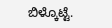ಬಿಳ್ಕೊಟ್ಟೆ.